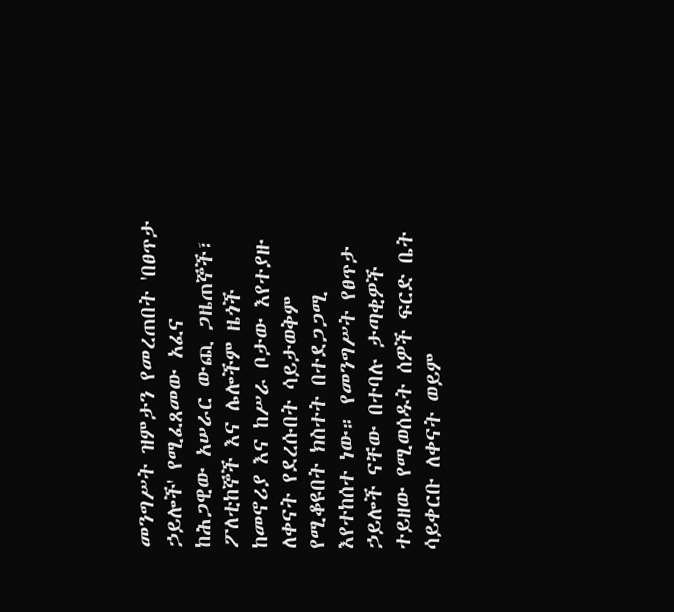መንግሥት ዝምታን የመረጠበት 'በፀጥታ ኃይሎች' የሚፈጸመው አፈና
ከሕጋዊው አሠራር ውጪ ጋዜጠኞች፣ ፖለቲከኞች እና ሌሎችም ዜጎች ከመኖሪያ እና ከሥራ ቦታው እየተያዙ ለቀናት የደረሱበት ሳይታወቅም የሚቆዩበት ክስተት በተደጋጋሚ እየተከሰተ ነው። የመንግሥት የፀጥታ ኃይሎች ናቸው በተባሉ ታጣቂዎች ተይዘው የሚወሰዱት ሰዎች ፍርድ ቤት ሳይቀርቡ ለቀናት ወይም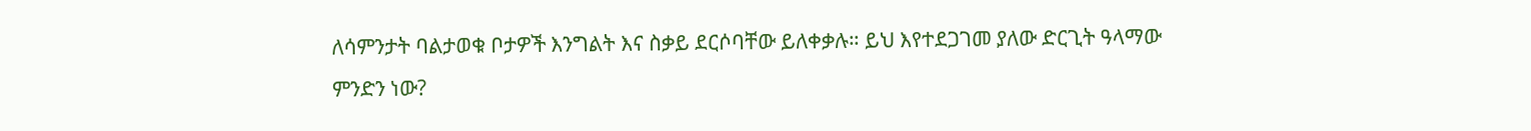ለሳምንታት ባልታወቁ ቦታዎች እንግልት እና ስቃይ ደርሶባቸው ይለቀቃሉ። ይህ እየተደጋገመ ያለው ድርጊት ዓላማው ምንድን ነው?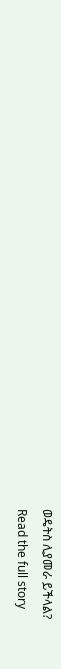ወዴትስ ሊያመራ ይችላል?
Read the full story